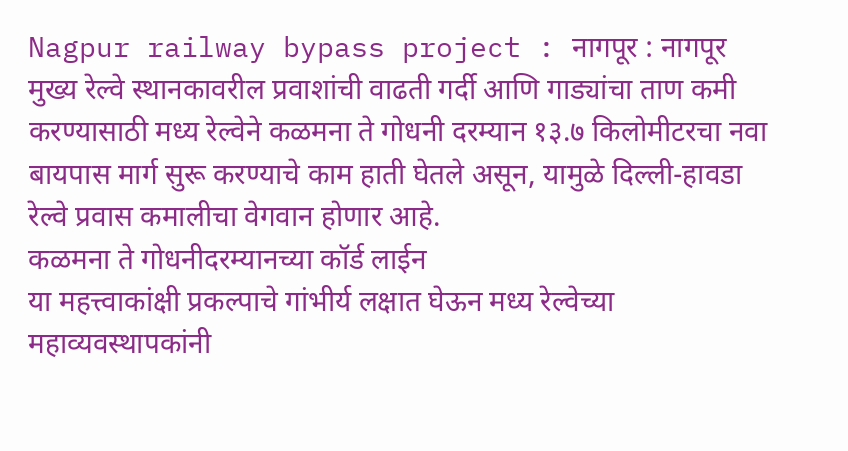Nagpur railway bypass project : नागपूर : नागपूर मुख्य रेल्वे स्थानकावरील प्रवाशांची वाढती गर्दी आणि गाड्यांचा ताण कमी करण्यासाठी मध्य रेल्वेने कळमना ते गोधनी दरम्यान १३.७ किलोमीटरचा नवा बायपास मार्ग सुरू करण्याचे काम हाती घेतले असून, यामुळे दिल्ली-हावडा रेल्वे प्रवास कमालीचा वेगवान होणार आहे.
कळमना ते गोधनीदरम्यानच्या कॉर्ड लाईन
या महत्त्वाकांक्षी प्रकल्पाचे गांभीर्य लक्षात घेऊन मध्य रेल्वेच्या महाव्यवस्थापकांनी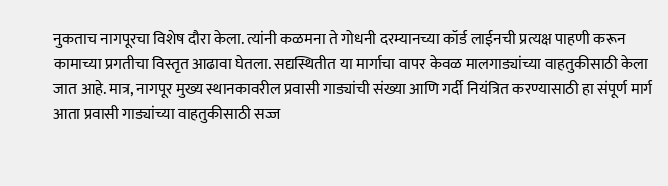नुकताच नागपूरचा विशेष दौरा केला. त्यांनी कळमना ते गोधनी दरम्यानच्या कॉर्ड लाईनची प्रत्यक्ष पाहणी करून कामाच्या प्रगतीचा विस्तृत आढावा घेतला. सद्यस्थितीत या मार्गाचा वापर केवळ मालगाड्यांच्या वाहतुकीसाठी केला जात आहे. मात्र, नागपूर मुख्य स्थानकावरील प्रवासी गाड्यांची संख्या आणि गर्दी नियंत्रित करण्यासाठी हा संपूर्ण मार्ग आता प्रवासी गाड्यांच्या वाहतुकीसाठी सज्ज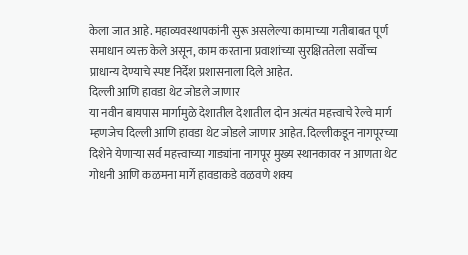केला जात आहे. महाव्यवस्थापकांनी सुरू असलेल्या कामाच्या गतीबाबत पूर्ण समाधान व्यक्त केले असून, काम करताना प्रवाशांच्या सुरक्षिततेला सर्वोच्च प्राधान्य देण्याचे स्पष्ट निर्देश प्रशासनाला दिले आहेत.
दिल्ली आणि हावडा थेट जोडले जाणार
या नवीन बायपास मार्गामुळे देशातील देशातील दोन अत्यंत महत्त्वाचे रेल्वे मार्ग म्हणजेच दिल्ली आणि हावडा थेट जोडले जाणार आहेत. दिल्लीकडून नागपूरच्या दिशेने येणाऱ्या सर्व महत्त्वाच्या गाड्यांना नागपूर मुख्य स्थानकावर न आणता थेट गोधनी आणि कळमना मार्गे हावडाकडे वळवणे शक्य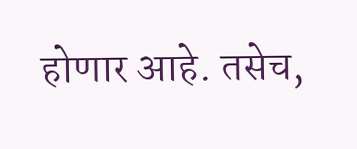होणार आहे. तसेच,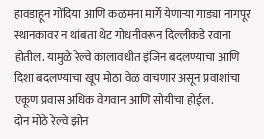हावडाहून गोंदिया आणि कळमना मार्गे येणाऱ्या गाड्या नागपूर स्थानकावर न थांबता थेट गोधनीवरून दिल्लीकडे रवाना होतील. यामुळे रेल्वे कालावधीत इंजिन बदलण्याचा आणि दिशा बदलण्याचा खूप मोठा वेळ वाचणार असून प्रवाशांचा एकूण प्रवास अधिक वेगवान आणि सोयीचा होईल.
दोन मोठे रेल्वे झोन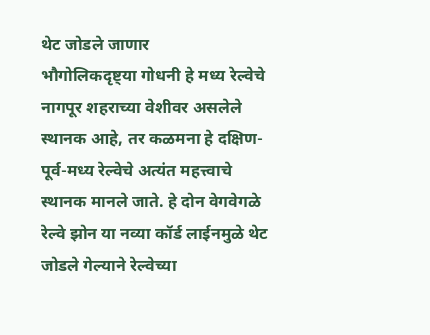थेट जोडले जाणार
भौगोलिकदृष्ट्या गोधनी हे मध्य रेल्वेचे नागपूर शहराच्या वेशीवर असलेले स्थानक आहे, तर कळमना हे दक्षिण-पूर्व-मध्य रेल्वेचे अत्यंत महत्त्वाचे स्थानक मानले जाते. हे दोन वेगवेगळे रेल्वे झोन या नव्या कॉर्ड लाईनमुळे थेट जोडले गेल्याने रेल्वेच्या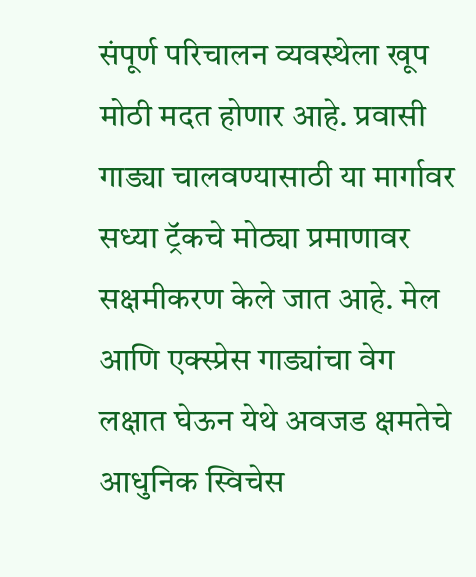संपूर्ण परिचालन व्यवस्थेला खूप मोठी मदत होणार आहे. प्रवासी गाड्या चालवण्यासाठी या मार्गावर सध्या ट्रॅकचे मोठ्या प्रमाणावर सक्षमीकरण केले जात आहे. मेल आणि एक्स्प्रेस गाड्यांचा वेग लक्षात घेऊन येथे अवजड क्षमतेचे आधुनिक स्विचेस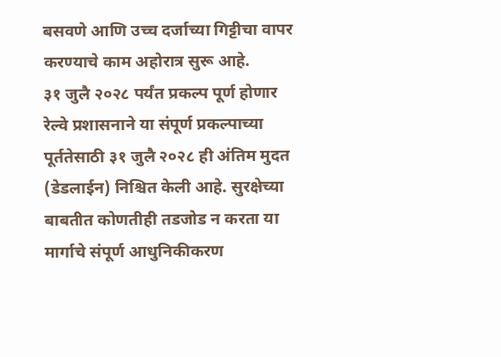बसवणे आणि उच्च दर्जाच्या गिट्टीचा वापर करण्याचे काम अहोरात्र सुरू आहे.
३१ जुलै २०२८ पर्यंत प्रकल्प पूर्ण होणार
रेल्वे प्रशासनाने या संपूर्ण प्रकल्पाच्या पूर्ततेसाठी ३१ जुलै २०२८ ही अंतिम मुदत (डेडलाईन) निश्चित केली आहे. सुरक्षेच्या बाबतीत कोणतीही तडजोड न करता या मार्गाचे संपूर्ण आधुनिकीकरण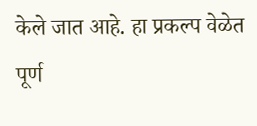केले जात आहे. हा प्रकल्प वेळेत पूर्ण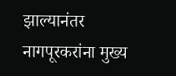झाल्यानंतर नागपूरकरांना मुख्य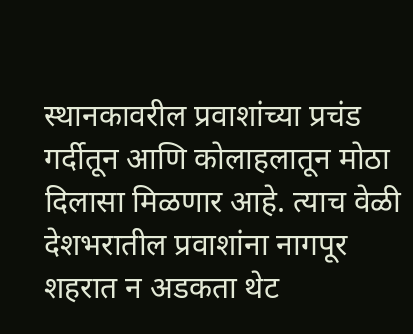स्थानकावरील प्रवाशांच्या प्रचंड गर्दीतून आणि कोलाहलातून मोठा दिलासा मिळणार आहे. त्याच वेळी देशभरातील प्रवाशांना नागपूर शहरात न अडकता थेट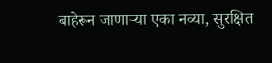बाहेरून जाणाऱ्या एका नव्या, सुरक्षित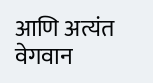आणि अत्यंत वेगवान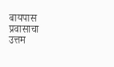बायपास प्रवासाचा उत्तम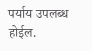पर्याय उपलब्ध होईल.